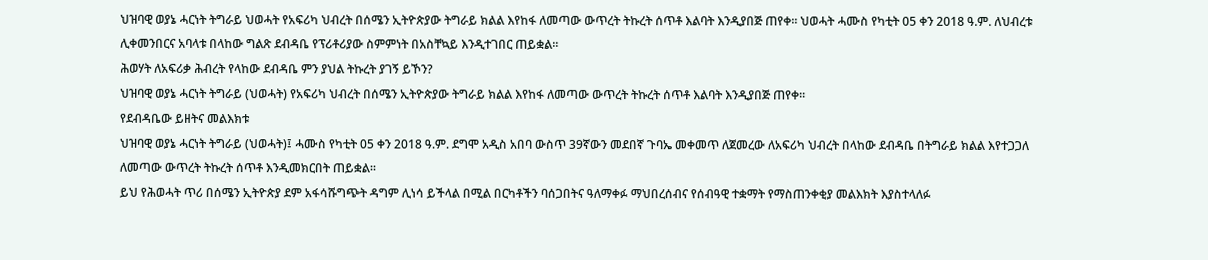ህዝባዊ ወያኔ ሓርነት ትግራይ ህወሓት የአፍሪካ ህብረት በሰሜን ኢትዮጵያው ትግራይ ክልል እየከፋ ለመጣው ውጥረት ትኩረት ሰጥቶ እልባት እንዲያበጅ ጠየቀ፡፡ ህወሓት ሓሙስ የካቲት 05 ቀን 2018 ዓ.ም. ለህብረቱ ሊቀመንበርና አባላቱ በላከው ግልጽ ደብዳቤ የፕሪቶሪያው ስምምነት በአስቸኳይ እንዲተገበር ጠይቋል፡፡
ሕወሃት ለአፍሪቃ ሕብረት የላከው ደብዳቤ ምን ያህል ትኩረት ያገኝ ይኾን?
ህዝባዊ ወያኔ ሓርነት ትግራይ (ህወሓት) የአፍሪካ ህብረት በሰሜን ኢትዮጵያው ትግራይ ክልል እየከፋ ለመጣው ውጥረት ትኩረት ሰጥቶ እልባት እንዲያበጅ ጠየቀ፡፡
የደብዳቤው ይዘትና መልእክቱ
ህዝባዊ ወያኔ ሓርነት ትግራይ (ህወሓት)፤ ሓሙስ የካቲት 05 ቀን 2018 ዓ.ም. ደግሞ አዲስ አበባ ውስጥ 39ኛውን መደበኛ ጉባኤ መቀመጥ ለጀመረው ለአፍሪካ ህብረት በላከው ደብዳቤ በትግራይ ክልል እየተጋጋለ ለመጣው ውጥረት ትኩረት ሰጥቶ እንዲመክርበት ጠይቋል፡፡
ይህ የሕወሓት ጥሪ በሰሜን ኢትዮጵያ ደም አፋሳሹግጭት ዳግም ሊነሳ ይችላል በሚል በርካቶችን ባሰጋበትና ዓለማቀፉ ማህበረሰብና የሰብዓዊ ተቋማት የማስጠንቀቂያ መልእክት እያስተላለፉ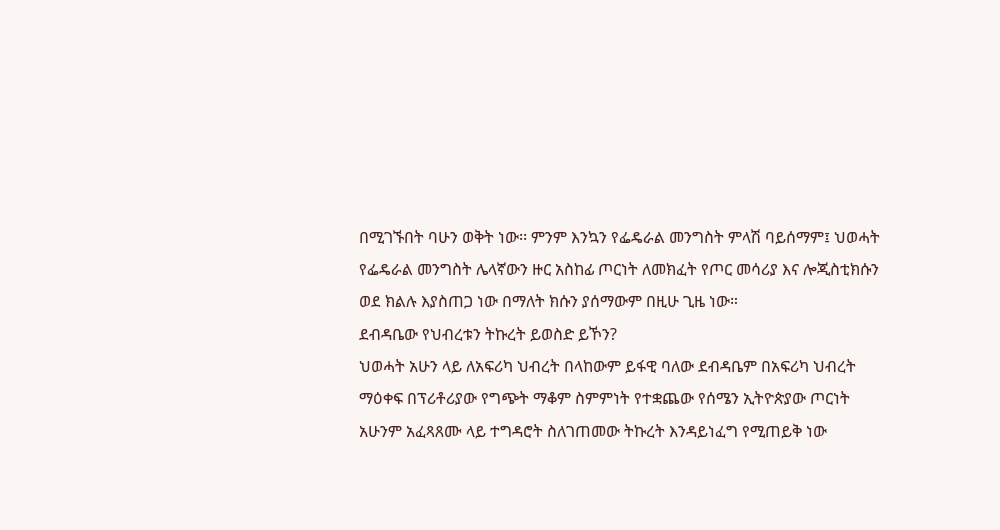በሚገኙበት ባሁን ወቅት ነው፡፡ ምንም እንኳን የፌዴራል መንግስት ምላሽ ባይሰማም፤ ህወሓት የፌዴራል መንግስት ሌላኛውን ዙር አስከፊ ጦርነት ለመክፈት የጦር መሳሪያ እና ሎጂስቲክሱን ወደ ክልሉ እያስጠጋ ነው በማለት ክሱን ያሰማውም በዚሁ ጊዜ ነው።
ደብዳቤው የህብረቱን ትኩረት ይወስድ ይኾን?
ህወሓት አሁን ላይ ለአፍሪካ ህብረት በላከውም ይፋዊ ባለው ደብዳቤም በአፍሪካ ህብረት ማዕቀፍ በፕሪቶሪያው የግጭት ማቆም ስምምነት የተቋጨው የሰሜን ኢትዮጵያው ጦርነት አሁንም አፈጻጸሙ ላይ ተግዳሮት ስለገጠመው ትኩረት እንዳይነፈግ የሚጠይቅ ነው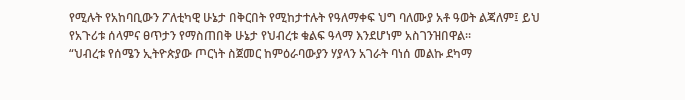የሚሉት የአከባቢውን ፖለቲካዊ ሁኔታ በቅርበት የሚከታተሉት የዓለማቀፍ ህግ ባለሙያ አቶ ዓወት ልጃለም፤ ይህ የአጉሪቱ ሰላምና ፀጥታን የማስጠበቅ ሁኔታ የህብረቱ ቁልፍ ዓላማ እንደሆነም አስገንዝበዋል፡፡
“ህብረቱ የሰሜን ኢትዮጵያው ጦርነት ስጀመር ከምዕራባውያን ሃያላን አገራት ባነሰ መልኩ ደካማ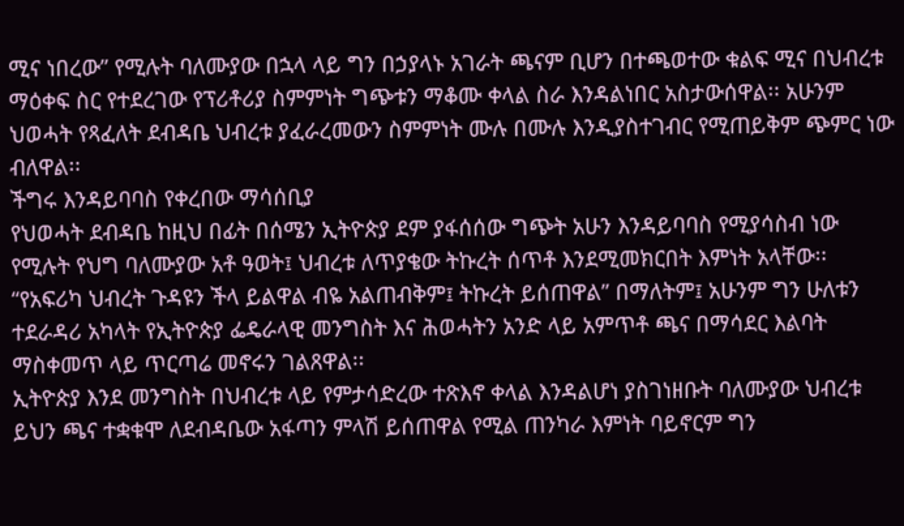ሚና ነበረው” የሚሉት ባለሙያው በኋላ ላይ ግን በኃያላኑ አገራት ጫናም ቢሆን በተጫወተው ቁልፍ ሚና በህብረቱ ማዕቀፍ ስር የተደረገው የፕሪቶሪያ ስምምነት ግጭቱን ማቆሙ ቀላል ስራ እንዳልነበር አስታውሰዋል፡፡ አሁንም ህወሓት የጻፈለት ደብዳቤ ህብረቱ ያፈራረመውን ስምምነት ሙሉ በሙሉ እንዲያስተገብር የሚጠይቅም ጭምር ነው ብለዋል፡፡
ችግሩ እንዳይባባስ የቀረበው ማሳሰቢያ
የህወሓት ደብዳቤ ከዚህ በፊት በሰሜን ኢትዮጵያ ደም ያፋሰሰው ግጭት አሁን እንዳይባባስ የሚያሳስብ ነው የሚሉት የህግ ባለሙያው አቶ ዓወት፤ ህብረቱ ለጥያቄው ትኩረት ሰጥቶ እንደሚመክርበት እምነት አላቸው፡፡ “የአፍሪካ ህብረት ጉዳዩን ችላ ይልዋል ብዬ አልጠብቅም፤ ትኩረት ይሰጠዋል” በማለትም፤ አሁንም ግን ሁለቱን ተደራዳሪ አካላት የኢትዮጵያ ፌዴራላዊ መንግስት እና ሕወሓትን አንድ ላይ አምጥቶ ጫና በማሳደር እልባት ማስቀመጥ ላይ ጥርጣሬ መኖሩን ገልጸዋል፡፡
ኢትዮጵያ እንደ መንግስት በህብረቱ ላይ የምታሳድረው ተጽእኖ ቀላል እንዳልሆነ ያስገነዘቡት ባለሙያው ህብረቱ ይህን ጫና ተቋቁሞ ለደብዳቤው አፋጣን ምላሽ ይሰጠዋል የሚል ጠንካራ እምነት ባይኖርም ግን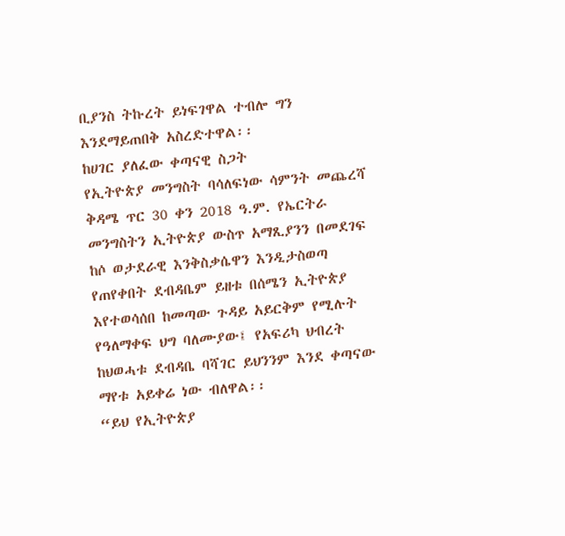ቢያንስ ትኩረት ይነፍገዋል ተብሎ ግን እንደማይጠበቅ አስረድተዋል፡፡
ከሀገር ያለፈው ቀጣናዊ ስጋት
የኢትዮጵያ መንግስት ባሳለፍነው ሳምንት መጨረሻ ቅዳሜ ጥር 30 ቀን 2018 ዓ.ም. የኤርትራ መንግስትን ኢትዮጵያ ውስጥ አማጺያንን በመደገፍ ከሶ ወታደራዊ እንቅስቃሴዋን እንዲታስወጣ የጠየቀበት ደብዳቤም ይዘቱ በሰሜን ኢትዮጵያ እየተወሳሰበ ከመጣው ጉዳይ አይርቅም የሚሉት የዓለማቀፍ ህግ ባለሙያው፤ የአፍሪካ ህብረት ከህወሓቱ ደብዳቤ ባሻገር ይህንንም እንደ ቀጣናው ማየቱ አይቀሬ ነው ብለዋል፡፡
“ይህ የኢትዮጵያ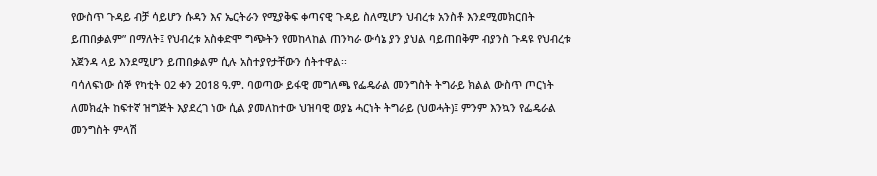የውስጥ ጉዳይ ብቻ ሳይሆን ሱዳን እና ኤርትራን የሚያቅፍ ቀጣናዊ ጉዳይ ስለሚሆን ህብረቱ አንስቶ እንደሚመክርበት ይጠበቃልም” በማለት፤ የህብረቱ አስቀድሞ ግጭትን የመከላከል ጠንካራ ውሳኔ ያን ያህል ባይጠበቅም ብያንስ ጉዳዩ የህብረቱ አጀንዳ ላይ እንደሚሆን ይጠበቃልም ሲሉ አስተያየታቸውን ሰትተዋል፡፡
ባሳለፍነው ሰኞ የካቲት 02 ቀን 2018 ዓ.ም. ባወጣው ይፋዊ መግለጫ የፌዴራል መንግስት ትግራይ ክልል ውስጥ ጦርነት ለመክፈት ከፍተኛ ዝግጅት እያደረገ ነው ሲል ያመለከተው ህዝባዊ ወያኔ ሓርነት ትግራይ (ህወሓት)፤ ምንም እንኳን የፌዴራል መንግስት ምላሽ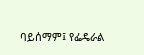ባይሰማም፤ የፌዴራል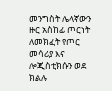መንግስት ሌላኛውን ዙር አስከፊ ጦርነት ለመክፈት የጦር መሳሪያ እና ሎጂስቲክሱን ወደ ክልሉ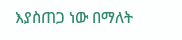እያስጠጋ ነው በማለት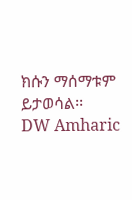ክሱን ማሰማቱም ይታወሳል፡፡
DW Amharic